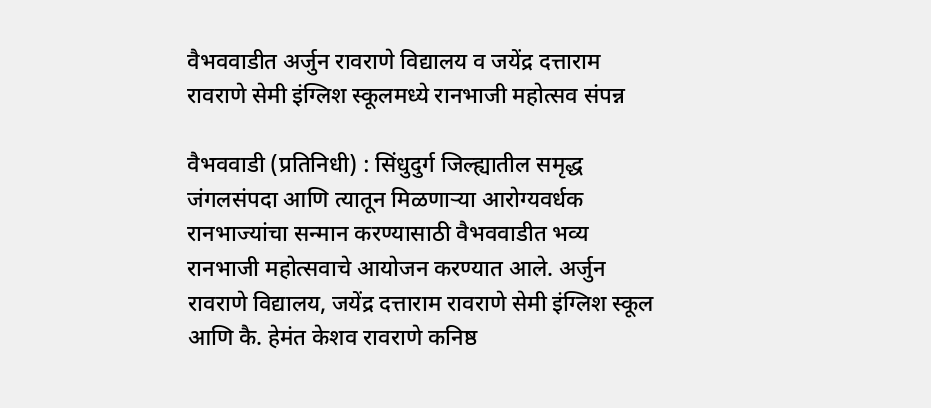वैभववाडीत अर्जुन रावराणे विद्यालय व जयेंद्र दत्ताराम रावराणे सेमी इंग्लिश स्कूलमध्ये रानभाजी महोत्सव संपन्न

वैभववाडी (प्रतिनिधी) : सिंधुदुर्ग जिल्ह्यातील समृद्ध जंगलसंपदा आणि त्यातून मिळणाऱ्या आरोग्यवर्धक रानभाज्यांचा सन्मान करण्यासाठी वैभववाडीत भव्य रानभाजी महोत्सवाचे आयोजन करण्यात आले. अर्जुन रावराणे विद्यालय, जयेंद्र दत्ताराम रावराणे सेमी इंग्लिश स्कूल आणि कै. हेमंत केशव रावराणे कनिष्ठ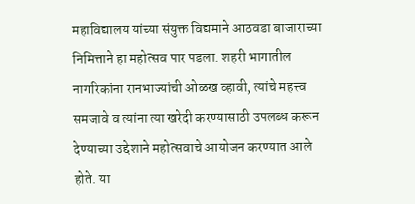महाविद्यालय यांच्या संयुक्त विद्यमाने आठवडा बाजाराच्या निमित्ताने हा महोत्सव पार पडला. शहरी भागातील नागरिकांना रानभाज्यांची ओळख व्हावी, त्यांचे महत्त्व समजावे व त्यांना त्या खरेदी करण्यासाठी उपलब्ध करून देण्याच्या उद्देशाने महोत्सवाचे आयोजन करण्यात आले होते. या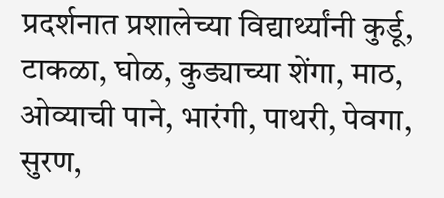प्रदर्शनात प्रशालेच्या विद्यार्थ्यांनी कुर्डू, टाकळा, घोळ, कुड्याच्या शेंगा, माठ, ओव्याची पाने, भारंगी, पाथरी, पेवगा, सुरण,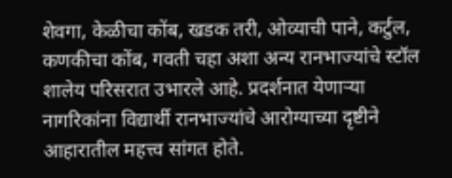शेवगा, केळीचा कोंब, खडक तरी, ओव्याची पाने, कर्टुल, कणकीचा कोंब, गवती चहा अशा अन्य रानभाज्यांचे स्टॉल शालेय परिसरात उभारले आहे. प्रदर्शनात येणाऱ्या नागरिकांना विद्यार्थी रानभाज्यांचे आरोग्याच्या दृष्टीने आहारातील महत्त्व सांगत होते.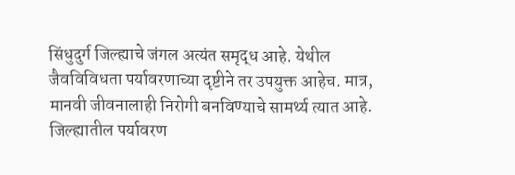सिंधुदुर्ग जिल्ह्याचे जंगल अत्यंत समृद्ध आहे. येथील जैवविविधता पर्यावरणाच्या दृष्टीने तर उपयुक्त आहेच. मात्र, मानवी जीवनालाही निरोगी बनविण्याचे सामर्थ्य त्यात आहे. जिल्ह्यातील पर्यावरण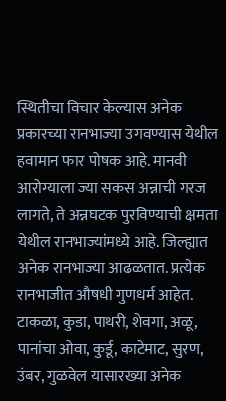स्थितीचा विचार केल्यास अनेक प्रकारच्या रानभाज्या उगवण्यास येथील हवामान फार पोषक आहे. मानवी आरोग्याला ज्या सकस अन्नाची गरज लागते, ते अन्नघटक पुरविण्याची क्षमता येथील रानभाज्यांमध्ये आहे. जिल्ह्यात अनेक रानभाज्या आढळतात. प्रत्येक रानभाजीत औषधी गुणधर्म आहेत. टाकळा, कुडा, पाथरी, शेवगा, अळू, पानांचा ओवा, कुर्डू, काटेमाट, सुरण, उंबर, गुळवेल यासारख्या अनेक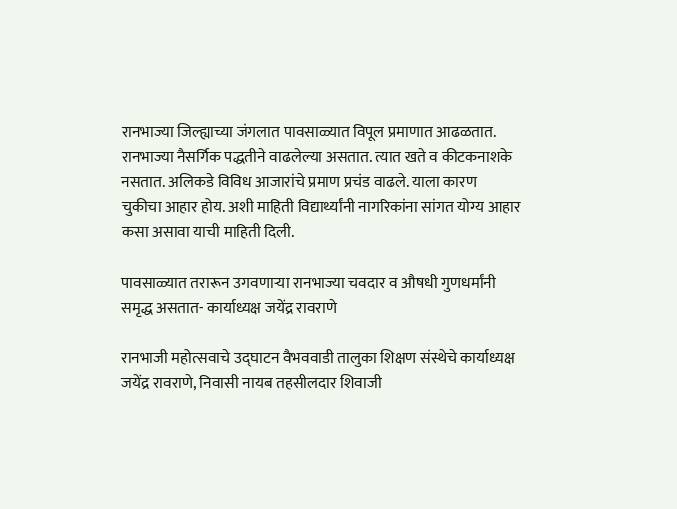रानभाज्या जिल्ह्याच्या जंगलात पावसाळ्यात विपूल प्रमाणात आढळतात. रानभाज्या नैसर्गिक पद्धतीने वाढलेल्या असतात. त्यात खते व कीटकनाशके नसतात. अलिकडे विविध आजारांचे प्रमाण प्रचंड वाढले. याला कारण चुकीचा आहार होय. अशी माहिती विद्यार्थ्यांनी नागरिकांना सांगत योग्य आहार कसा असावा याची माहिती दिली.

पावसाळ्यात तरारून उगवणाऱ्या रानभाज्या चवदार व औषधी गुणधर्मांनी समृद्ध असतात- कार्याध्यक्ष जयेंद्र रावराणे

रानभाजी महोत्सवाचे उद्घाटन वैभववाडी तालुका शिक्षण संस्थेचे कार्याध्यक्ष जयेंद्र रावराणे, निवासी नायब तहसीलदार शिवाजी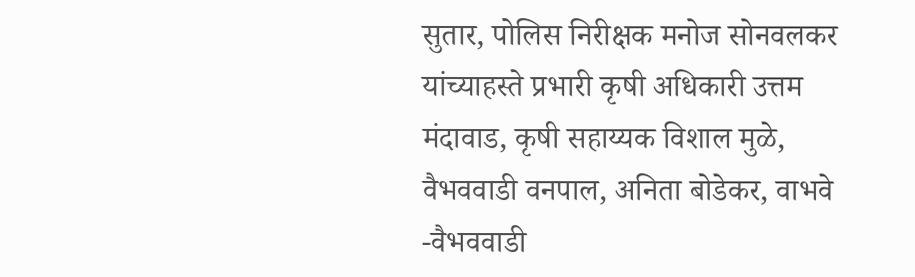सुतार, पोलिस निरीक्षक मनोज सोनवलकर यांच्याहस्ते प्रभारी कृषी अधिकारी उत्तम मंदावाड, कृषी सहाय्यक विशाल मुळे, वैभववाडी वनपाल, अनिता बोडेकर, वाभवे -वैभववाडी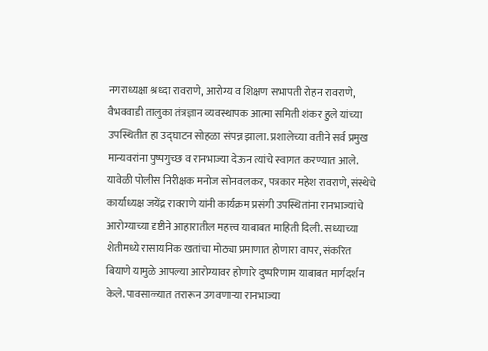नगराध्यक्षा श्रध्दा रावराणे, आरोग्य व शिक्षण सभापती रोहन रावराणे, वैभववाडी तालुका तंत्रज्ञान व्यवस्थापक आत्मा समिती शंकर हुले यांच्या उपस्थितीत हा उद्घाटन सोहळा संपन्न झाला. प्रशालेच्या वतीने सर्व प्रमुख मान्यवरांना पुष्पगुच्छ व रानभाज्या देऊन त्यांचे स्वागत करण्यात आले. यावेळी पोलीस निरीक्षक मनोज सोनवलकर, पत्रकार महेश रावराणे, संस्थेचे कार्याध्यक्ष जयेंद्र रावराणे यांनी कार्यक्रम प्रसंगी उपस्थितांना रानभाज्यांचे आरोग्याच्या दृष्टीने आहारातील महत्त्व याबाबत माहिती दिली. सध्याच्या शेतीमध्ये रासायनिक खतांचा मोठ्या प्रमाणात होणारा वापर, संकरित बियाणे यामुळे आपल्या आरोग्यावर होणारे दुष्परिणाम याबाबत मार्गदर्शन केले. पावसाळ्यात तरारून उगवणाऱ्या रानभाज्या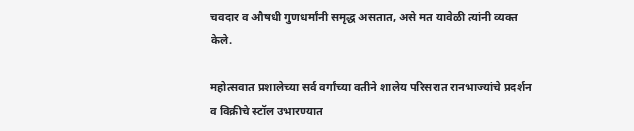चवदार व औषधी गुणधर्मांनी समृद्ध असतात, असे मत यावेळी त्यांनी व्यक्त केले.

महोत्सवात प्रशालेच्या सर्व वर्गांच्या वतीने शालेय परिसरात रानभाज्यांचे प्रदर्शन व विक्रीचे स्टॉल उभारण्यात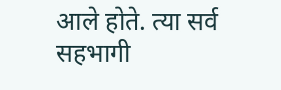आले होते. त्या सर्व सहभागी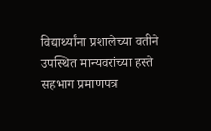विद्यार्थ्यांना प्रशालेच्या वतीने उपस्थित मान्यवरांच्या हस्ते सहभाग प्रमाणपत्र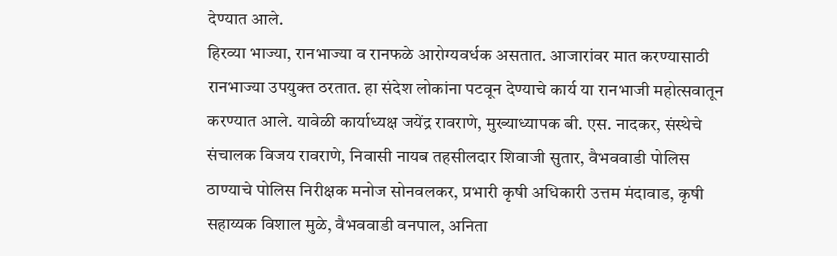देण्यात आले.
हिरव्या भाज्या, रानभाज्या व रानफळे आरोग्यवर्धक असतात. आजारांवर मात करण्यासाठी रानभाज्या उपयुक्त ठरतात. हा संदेश लोकांना पटवून देण्याचे कार्य या रानभाजी महोत्सवातून करण्यात आले. यावेळी कार्याध्यक्ष जयेंद्र रावराणे, मुख्याध्यापक बी. एस. नादकर, संस्थेचे संचालक विजय रावराणे, निवासी नायब तहसीलदार शिवाजी सुतार, वैभववाडी पोलिस ठाण्याचे पोलिस निरीक्षक मनोज सोनवलकर, प्रभारी कृषी अधिकारी उत्तम मंदावाड, कृषी सहाय्यक विशाल मुळे, वैभववाडी वनपाल, अनिता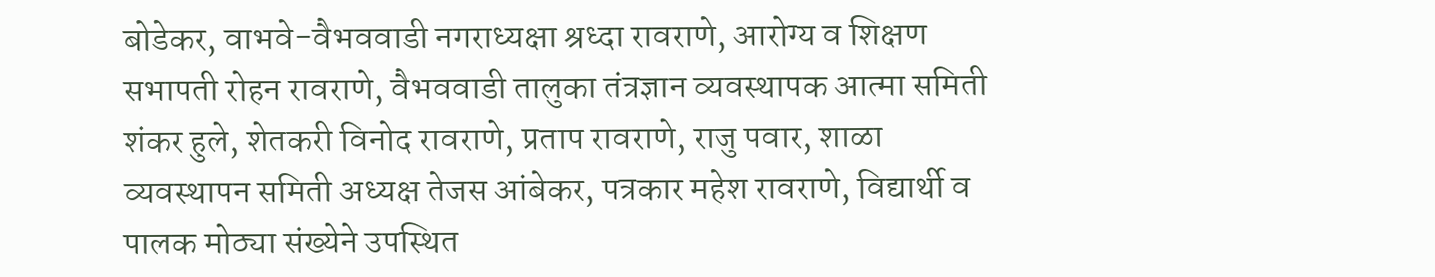बोडेकर, वाभवे-वैभववाडी नगराध्यक्षा श्रध्दा रावराणे, आरोग्य व शिक्षण सभापती रोहन रावराणे, वैभववाडी तालुका तंत्रज्ञान व्यवस्थापक आत्मा समिती शंकर हुले, शेतकरी विनोद रावराणे, प्रताप रावराणे, राजु पवार, शाळा व्यवस्थापन समिती अध्यक्ष तेजस आंबेकर, पत्रकार महेश रावराणे, विद्यार्थी व पालक मोठ्या संख्येने उपस्थित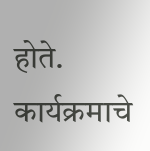होते. कार्यक्रमाचे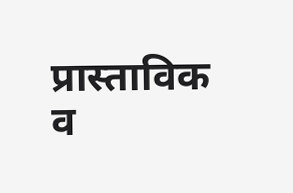प्रास्ताविक व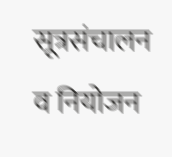सूत्रसंचालन व नियोजन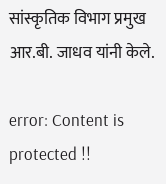सांस्कृतिक विभाग प्रमुख आर.बी. जाधव यांनी केले.

error: Content is protected !!